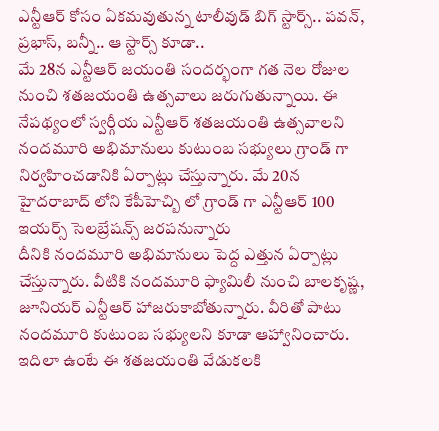ఎన్టీఆర్ కోసం ఏకమవుతున్న టాలీవుడ్ బిగ్ స్టార్స్.. పవన్, ప్రభాస్, బన్నీ.. ఆ స్టార్స్ కూడా..
మే 28న ఎన్టీఆర్ జయంతి సందర్భంగా గత నెల రోజుల నుంచి శతజయంతి ఉత్సవాలు జరుగుతున్నాయి. ఈ నేపథ్యంలో స్వర్గీయ ఎన్టీఆర్ శతజయంతి ఉత్సవాలని నందమూరి అభిమానులు కుటుంబ సభ్యులు గ్రాండ్ గా నిర్వహించడానికి ఏర్పాట్లు చేస్తున్నారు. మే 20న హైదరాబాద్ లోని కేపీహెచ్బి లో గ్రాండ్ గా ఎన్టీఆర్ 100 ఇయర్స్ సెలబ్రేషన్స్ జరపనున్నారు
దీనికి నందమూరి అభిమానులు పెద్ద ఎత్తున ఏర్పాట్లు చేస్తున్నారు. వీటికి నందమూరి ఫ్యామిలీ నుంచి బాలకృష్ణ, జూనియర్ ఎన్టీఆర్ హాజరుకాబోతున్నారు. వీరితో పాటు నందమూరి కుటుంబ సభ్యులని కూడా ఆహ్వానించారు. ఇదిలా ఉంటే ఈ శతజయంతి వేడుకలకి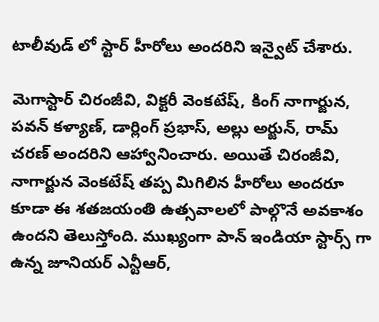టాలీవుడ్ లో స్టార్ హీరోలు అందరిని ఇన్వైట్ చేశారు.

మెగాస్టార్ చిరంజీవి, విక్టరీ వెంకటేష్, కింగ్ నాగార్జున, పవన్ కళ్యాణ్, డార్లింగ్ ప్రభాస్, అల్లు అర్జున్, రామ్ చరణ్ అందరిని ఆహ్వానించారు. అయితే చిరంజీవి, నాగార్జున వెంకటేష్ తప్ప మిగిలిన హీరోలు అందరూ కూడా ఈ శతజయంతి ఉత్సవాలలో పాల్గొనే అవకాశం ఉందని తెలుస్తోంది. ముఖ్యంగా పాన్ ఇండియా స్టార్స్ గా ఉన్న జూనియర్ ఎన్టీఆర్,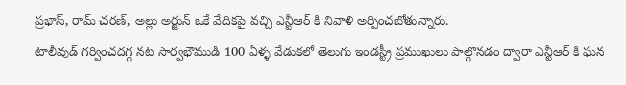ప్రభాస్, రామ్ చరణ్, అల్లు అర్జున్ ఒకే వేదికపై వచ్చి ఎన్టీఆర్ కి నివాళి అర్పించబోతున్నారు.
టాలీవుడ్ గర్వించదగ్గ నట సార్వభౌముడి 100 ఏళ్ళ వేడుకలో తెలుగు ఇండస్ట్రీ ప్రముఖులు పాల్గొనడం ద్వారా ఎన్టీఆర్ కి ఘన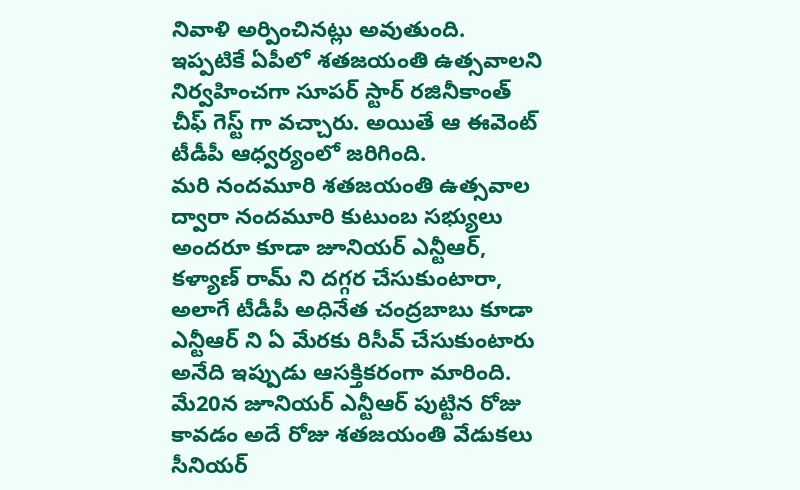నివాళి అర్పించినట్లు అవుతుంది. ఇప్పటికే ఏపీలో శతజయంతి ఉత్సవాలని నిర్వహించగా సూపర్ స్టార్ రజినీకాంత్ చీఫ్ గెస్ట్ గా వచ్చారు. అయితే ఆ ఈవెంట్ టీడీపీ ఆధ్వర్యంలో జరిగింది.
మరి నందమూరి శతజయంతి ఉత్సవాల ద్వారా నందమూరి కుటుంబ సభ్యులు అందరూ కూడా జూనియర్ ఎన్టీఆర్, కళ్యాణ్ రామ్ ని దగ్గర చేసుకుంటారా, అలాగే టీడీపీ అధినేత చంద్రబాబు కూడా ఎన్టీఆర్ ని ఏ మేరకు రిసీవ్ చేసుకుంటారు అనేది ఇప్పుడు ఆసక్తికరంగా మారింది. మే20న జూనియర్ ఎన్టీఆర్ పుట్టిన రోజు కావడం అదే రోజు శతజయంతి వేడుకలు సీనియర్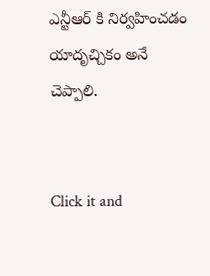ఎన్టీఆర్ కి నిర్వహించడం యాదృచ్చికం అనే చెప్పాలి.


Click it and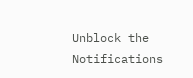Unblock the Notifications